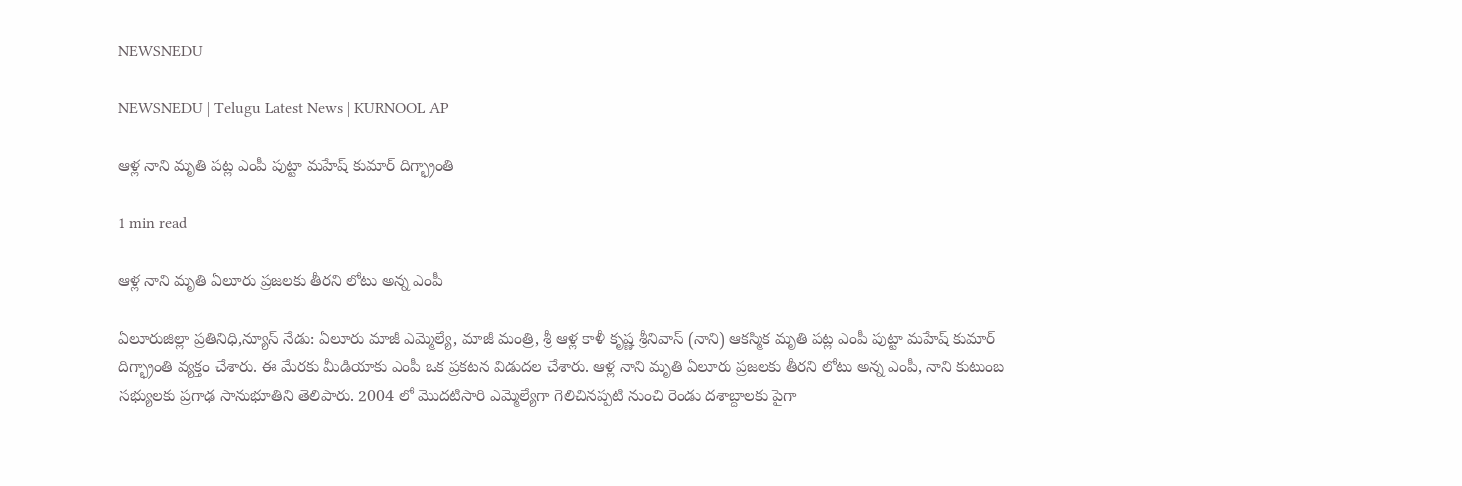NEWSNEDU

NEWSNEDU | Telugu Latest News | KURNOOL AP

ఆళ్ల నాని మృతి పట్ల ఎంపీ పుట్టా మహేష్ కుమార్ దిగ్భ్రాంతి

1 min read

ఆళ్ల నాని మృతి ఏలూరు ప్రజలకు తీరని లోటు అన్న ఎంపీ

ఏలూరుజిల్లా ప్రతినిధి,న్యూస్ నేడు: ఏలూరు మాజీ ఎమ్మెల్యే, మాజీ మంత్రి, శ్రీ ఆళ్ల కాళీ కృష్ణ శ్రీనివాస్ (నాని) ఆకస్మిక మృతి పట్ల ఎంపీ పుట్టా మహేష్ కుమార్ దిగ్భ్రాంతి వ్యక్తం చేశారు. ఈ మేరకు మీడియాకు ఎంపీ ఒక ప్రకటన విడుదల చేశారు. ఆళ్ల నాని మృతి ఏలూరు ప్రజలకు తీరని లోటు అన్న ఎంపీ, నాని కుటుంబ సభ్యులకు ప్రగాఢ సానుభూతిని తెలిపారు. 2004 లో మొదటిసారి ఎమ్మెల్యేగా గెలిచినప్పటి నుంచి రెండు దశాబ్దాలకు పైగా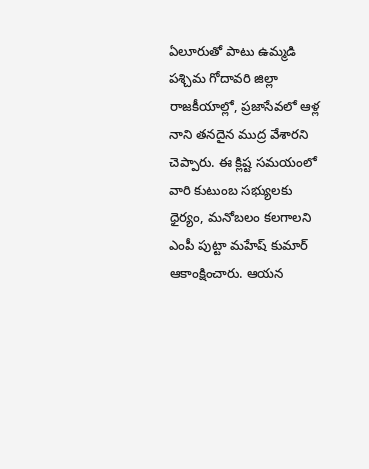ఏలూరుతో పాటు ఉమ్మడి పశ్చిమ గోదావరి జిల్లా రాజకీయాల్లో, ప్రజాసేవలో ఆళ్ల నాని తనదైన ముద్ర వేశారని చెప్పారు. ఈ క్లిష్ట సమయంలో వారి కుటుంబ సభ్యులకు ధైర్యం, మనోబలం కలగాలని ఎంపీ పుట్టా మహేష్ కుమార్ ఆకాంక్షించారు. ఆయన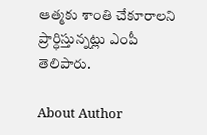ఆత్మకు శాంతి చేకూరాలని ప్రార్ధిస్తున్నట్లు ఎంపీ తెలిపారు.

About Author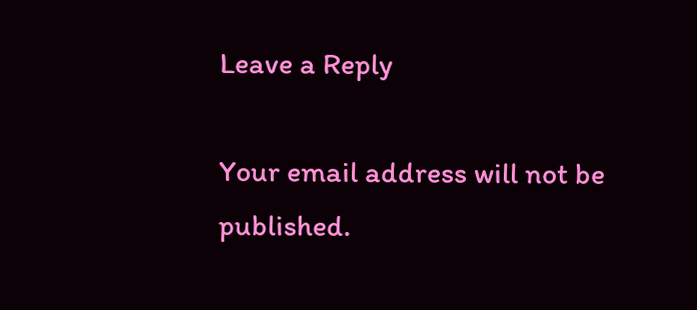Leave a Reply

Your email address will not be published.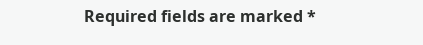Required fields are marked *